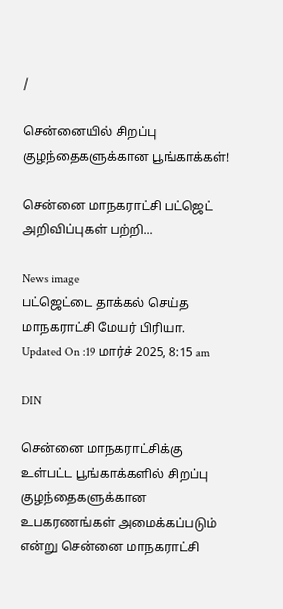/

சென்னையில் சிறப்பு குழந்தைகளுக்கான பூங்காக்கள்!

சென்னை மாநகராட்சி பட்ஜெட் அறிவிப்புகள் பற்றி...

News image
பட்ஜெட்டை தாக்கல் செய்த மாநகராட்சி மேயர் பிரியா.
Updated On :19 மார்ச் 2025, 8:15 am

DIN

சென்னை மாநகராட்சிக்கு உள்பட்ட பூங்காக்களில் சிறப்பு குழந்தைகளுக்கான உபகரணங்கள் அமைக்கப்படும் என்று சென்னை மாநகராட்சி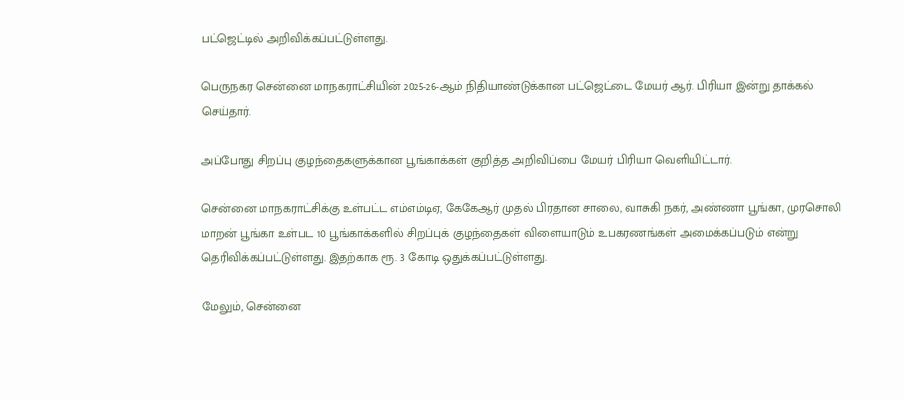பட்ஜெட்டில் அறிவிக்கப்பட்டுள்ளது.

பெருநகர சென்னை மாநகராட்சியின் 2025-26-ஆம் நிதியாண்டுக்கான பட்ஜெட்டை மேயர் ஆர். பிரியா இன்று தாக்கல் செய்தார்.

அப்போது சிறப்பு குழந்தைகளுக்கான பூங்காக்கள் குறித்த அறிவிப்பை மேயர் பிரியா வெளியிட்டார்.

சென்னை மாநகராட்சிக்கு உள்பட்ட எம்எம்டிஏ, கேகேஆர் முதல் பிரதான சாலை, வாசுகி நகர், அண்ணா பூங்கா, முரசொலி மாறன் பூங்கா உள்பட 10 பூங்காக்களில் சிறப்புக் குழந்தைகள் விளையாடும் உபகரணங்கள் அமைக்கப்படும் என்று தெரிவிக்கப்பட்டுள்ளது. இதற்காக ரூ. 3 கோடி ஒதுக்கப்பட்டுள்ளது.

மேலும், சென்னை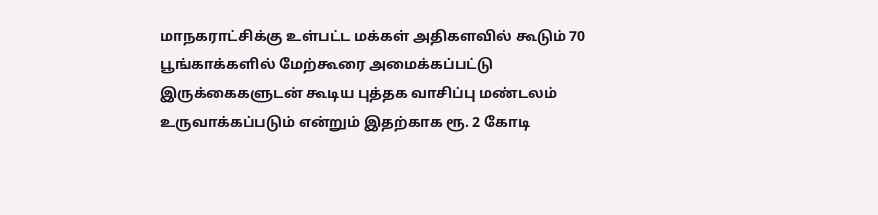மாநகராட்சிக்கு உள்பட்ட மக்கள் அதிகளவில் கூடும் 70 பூங்காக்களில் மேற்கூரை அமைக்கப்பட்டு இருக்கைகளுடன் கூடிய புத்தக வாசிப்பு மண்டலம் உருவாக்கப்படும் என்றும் இதற்காக ரூ. 2 கோடி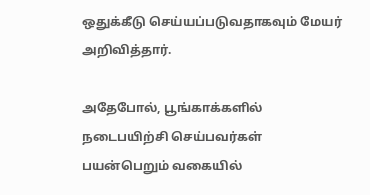ஒதுக்கீடு செய்யப்படுவதாகவும் மேயர் அறிவித்தார்.

அதேபோல், பூங்காக்களில் நடைபயிற்சி செய்பவர்கள் பயன்பெறும் வகையில்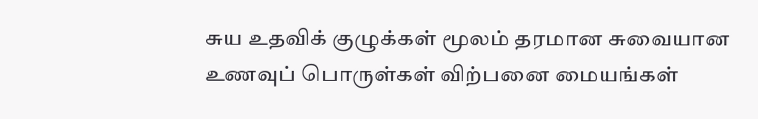சுய உதவிக் குழுக்கள் மூலம் தரமான சுவையான உணவுப் பொருள்கள் விற்பனை மையங்கள்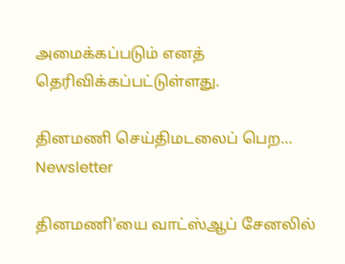அமைக்கப்படும் எனத் தெரிவிக்கப்பட்டுள்ளது.

தினமணி செய்திமடலைப் பெற... Newsletter

தினமணி'யை வாட்ஸ்ஆப் சேனலில்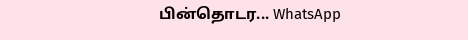பின்தொடர... WhatsApp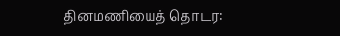தினமணியைத் தொடர: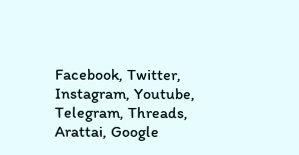Facebook, Twitter, Instagram, Youtube, Telegram, Threads, Arattai, Google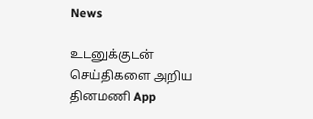News

உடனுக்குடன் செய்திகளை அறிய தினமணி App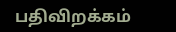பதிவிறக்கம்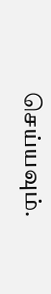செய்யவும்.